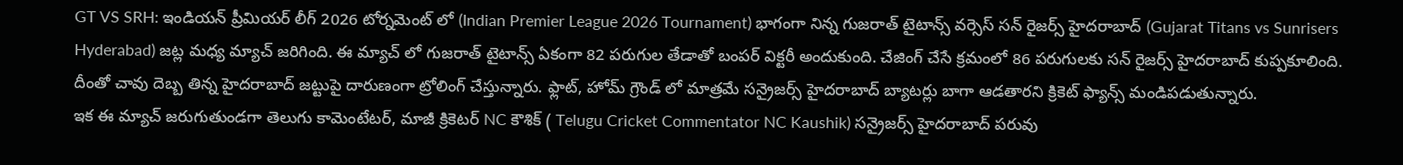GT VS SRH: ఇండియన్ ప్రీమియర్ లీగ్ 2026 టోర్నమెంట్ లో (Indian Premier League 2026 Tournament) భాగంగా నిన్న గుజరాత్ టైటాన్స్ వర్సెస్ సన్ రైజర్స్ హైదరాబాద్ (Gujarat Titans vs Sunrisers Hyderabad) జట్ల మధ్య మ్యాచ్ జరిగింది. ఈ మ్యాచ్ లో గుజరాత్ టైటాన్స్ ఏకంగా 82 పరుగుల తేడాతో బంపర్ విక్టరీ అందుకుంది. చేజింగ్ చేసే క్రమంలో 86 పరుగులకు సన్ రైజర్స్ హైదరాబాద్ కుప్పకూలింది. దీంతో చావు దెబ్బ తిన్న హైదరాబాద్ జట్టుపై దారుణంగా ట్రోలింగ్ చేస్తున్నారు. ఫ్లాట్, హోమ్ గ్రౌండ్ లో మాత్రమే సన్రైజర్స్ హైదరాబాద్ బ్యాటర్లు బాగా ఆడతారని క్రికెట్ ఫ్యాన్స్ మండిపడుతున్నారు.
ఇక ఈ మ్యాచ్ జరుగుతుండగా తెలుగు కామెంటేటర్, మాజీ క్రికెటర్ NC కౌశిక్ ( Telugu Cricket Commentator NC Kaushik) సన్రైజర్స్ హైదరాబాద్ పరువు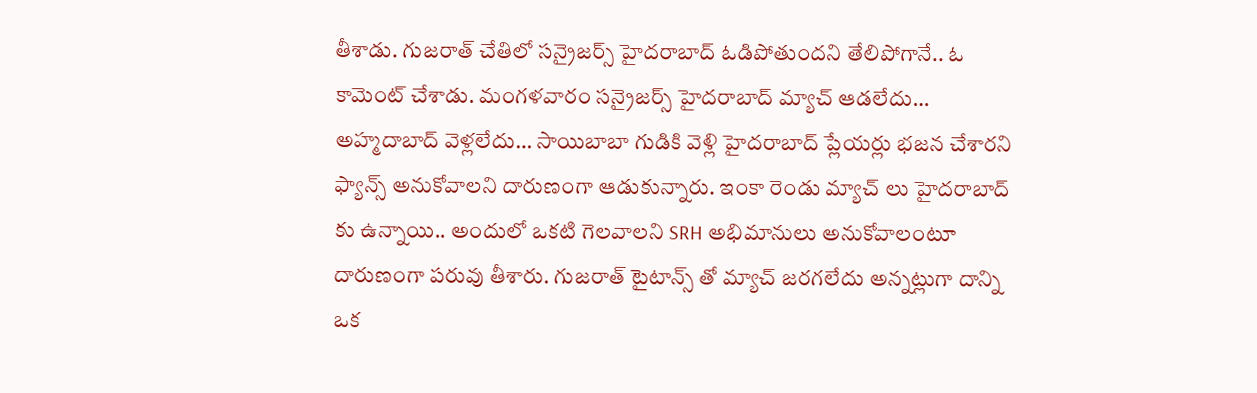తీశాడు. గుజరాత్ చేతిలో సన్రైజర్స్ హైదరాబాద్ ఓడిపోతుందని తేలిపోగానే.. ఓ కామెంట్ చేశాడు. మంగళవారం సన్రైజర్స్ హైదరాబాద్ మ్యాచ్ ఆడలేదు… అహ్మదాబాద్ వెళ్లలేదు… సాయిబాబా గుడికి వెళ్లి హైదరాబాద్ ప్లేయర్లు భజన చేశారని ఫ్యాన్స్ అనుకోవాలని దారుణంగా ఆడుకున్నారు. ఇంకా రెండు మ్యాచ్ లు హైదరాబాద్ కు ఉన్నాయి.. అందులో ఒకటి గెలవాలని SRH అభిమానులు అనుకోవాలంటూ దారుణంగా పరువు తీశారు. గుజరాత్ టైటాన్స్ తో మ్యాచ్ జరగలేదు అన్నట్లుగా దాన్ని ఒక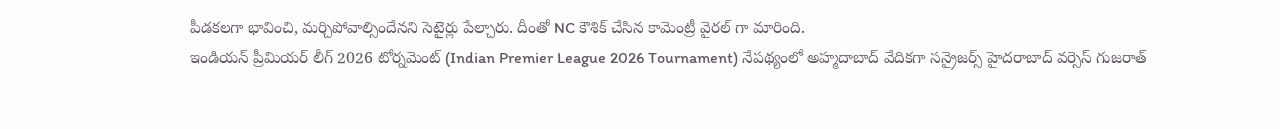పీడకలగా భావించి, మర్చిపోవాల్సిందేనని సెటైర్లు పేల్చారు. దీంతో NC కౌశిక్ చేసిన కామెంట్రీ వైరల్ గా మారింది.
ఇండియన్ ప్రీమియర్ లీగ్ 2026 టోర్నమెంట్ (Indian Premier League 2026 Tournament) నేపథ్యంలో అహ్మదాబాద్ వేదికగా సన్రైజర్స్ హైదరాబాద్ వర్సెస్ గుజరాత్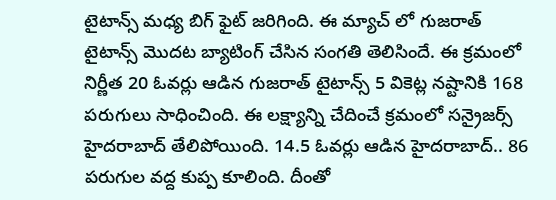టైటాన్స్ మధ్య బిగ్ ఫైట్ జరిగింది. ఈ మ్యాచ్ లో గుజరాత్ టైటాన్స్ మొదట బ్యాటింగ్ చేసిన సంగతి తెలిసిందే. ఈ క్రమంలో నిర్ణీత 20 ఓవర్లు ఆడిన గుజరాత్ టైటాన్స్ 5 వికెట్ల నష్టానికి 168 పరుగులు సాధించింది. ఈ లక్ష్యాన్ని చేదించే క్రమంలో సన్రైజర్స్ హైదరాబాద్ తేలిపోయింది. 14.5 ఓవర్లు ఆడిన హైదరాబాద్.. 86 పరుగుల వద్ద కుప్ప కూలింది. దీంతో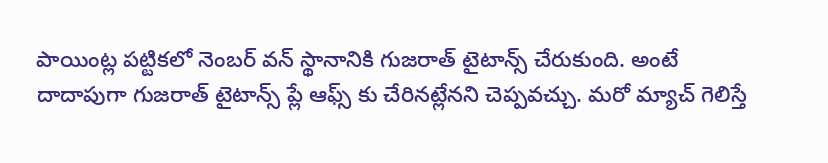పాయింట్ల పట్టికలో నెంబర్ వన్ స్థానానికి గుజరాత్ టైటాన్స్ చేరుకుంది. అంటే దాదాపుగా గుజరాత్ టైటాన్స్ ప్లే ఆఫ్స్ కు చేరినట్లేనని చెప్పవచ్చు. మరో మ్యాచ్ గెలిస్తే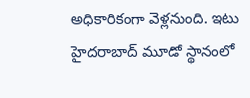అధికారికంగా వెళ్లనుంది. ఇటు హైదరాబాద్ మూడో స్థానంలో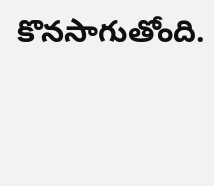కొనసాగుతోంది.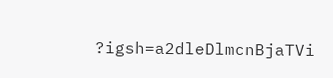?igsh=a2dleDlmcnBjaTVi